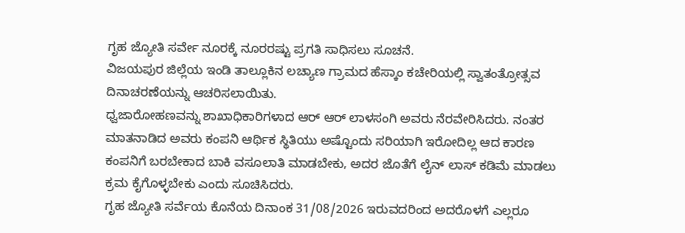ಗೃಹ ಜ್ಯೋತಿ ಸರ್ವೇ ನೂರಕ್ಕೆ ನೂರರಷ್ಟು ಪ್ರಗತಿ ಸಾಧಿಸಲು ಸೂಚನೆ.
ವಿಜಯಪುರ ಜಿಲ್ಲೆಯ ಇಂಡಿ ತಾಲ್ಲೂಕಿನ ಲಚ್ಯಾಣ ಗ್ರಾಮದ ಹೆಸ್ಕಾಂ ಕಚೇರಿಯಲ್ಲಿ ಸ್ವಾತಂತ್ರೋತ್ಸವ ದಿನಾಚರಣೆಯನ್ನು ಆಚರಿಸಲಾಯಿತು.
ಧ್ವಜಾರೋಹಣವನ್ನು ಶಾಖಾಧಿಕಾರಿಗಳಾದ ಆರ್ ಆರ್ ಲಾಳಸಂಗಿ ಅವರು ನೆರವೇರಿಸಿದರು. ನಂತರ ಮಾತನಾಡಿದ ಅವರು ಕಂಪನಿ ಆರ್ಥಿಕ ಸ್ಥಿತಿಯು ಅಷ್ಟೊಂದು ಸರಿಯಾಗಿ ಇರೋದಿಲ್ಲ ಆದ ಕಾರಣ ಕಂಪನಿಗೆ ಬರಬೇಕಾದ ಬಾಕಿ ವಸೂಲಾತಿ ಮಾಡಬೇಕು, ಅದರ ಜೊತೆಗೆ ಲೈನ್ ಲಾಸ್ ಕಡಿಮೆ ಮಾಡಲು ಕ್ರಮ ಕೈಗೊಳ್ಳಬೇಕು ಎಂದು ಸೂಚಿಸಿದರು.
ಗೃಹ ಜ್ಯೋತಿ ಸರ್ವೆಯ ಕೊನೆಯ ದಿನಾಂಕ 31/08/2026 ಇರುವದರಿಂದ ಅದರೊಳಗೆ ಎಲ್ಲರೂ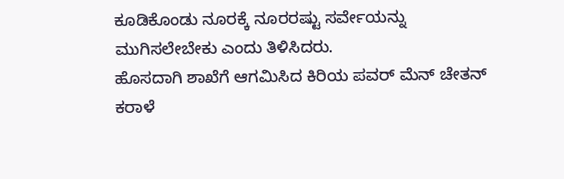ಕೂಡಿಕೊಂಡು ನೂರಕ್ಕೆ ನೂರರಷ್ಟು ಸರ್ವೇಯನ್ನು ಮುಗಿಸಲೇಬೇಕು ಎಂದು ತಿಳಿಸಿದರು.
ಹೊಸದಾಗಿ ಶಾಖೆಗೆ ಆಗಮಿಸಿದ ಕಿರಿಯ ಪವರ್ ಮೆನ್ ಚೇತನ್ ಕರಾಳೆ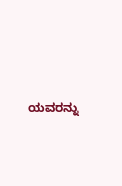ಯವರನ್ನು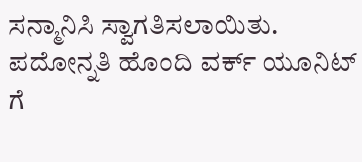ಸನ್ಮಾನಿಸಿ ಸ್ವಾಗತಿಸಲಾಯಿತು.
ಪದೋನ್ನತಿ ಹೊಂದಿ ವರ್ಕ್ ಯೂನಿಟ್ ಗೆ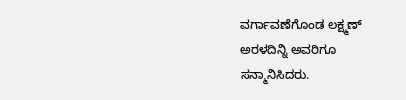ವರ್ಗಾವಣೆಗೊಂಡ ಲಕ್ಷ್ಮಣ್ ಅರಳದಿನ್ನಿ ಅವರಿಗೂ ಸನ್ಮಾನಿಸಿದರು.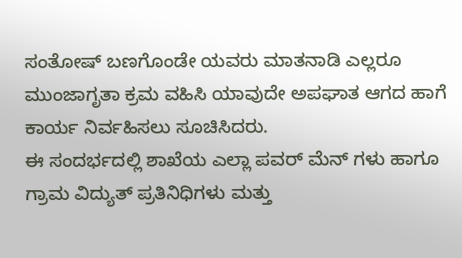ಸಂತೋಷ್ ಬಣಗೊಂಡೇ ಯವರು ಮಾತನಾಡಿ ಎಲ್ಲರೂ ಮುಂಜಾಗೃತಾ ಕ್ರಮ ವಹಿಸಿ ಯಾವುದೇ ಅಪಘಾತ ಆಗದ ಹಾಗೆ ಕಾರ್ಯ ನಿರ್ವಹಿಸಲು ಸೂಚಿಸಿದರು.
ಈ ಸಂದರ್ಭದಲ್ಲಿ ಶಾಖೆಯ ಎಲ್ಲಾ ಪವರ್ ಮೆನ್ ಗಳು ಹಾಗೂ ಗ್ರಾಮ ವಿದ್ಯುತ್ ಪ್ರತಿನಿಧಿಗಳು ಮತ್ತು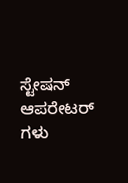ಸ್ಟೇಷನ್ ಆಪರೇಟರ್ ಗಳು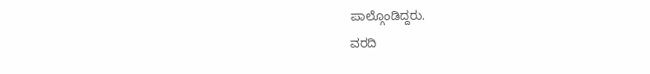ಪಾಲ್ಗೊಂಡಿದ್ದರು.
ವರದಿ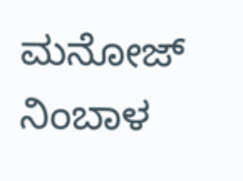ಮನೋಜ್ ನಿಂಬಾಳ